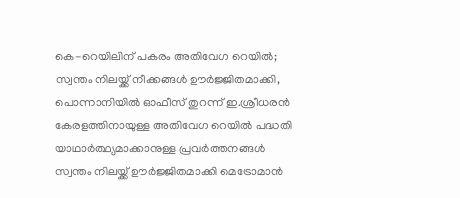കെ-റെയിലിന് പകരം അതിവേഗ റെയിൽ; സ്വന്തം നിലയ്ക്ക് നീക്കങ്ങൾ ഊർജ്ജിതമാക്കി, പൊന്നാനിയിൽ ഓഫീസ് തുറന്ന് ഇ.ശ്രീധരൻ
കേരളത്തിനായുള്ള അതിവേഗ റെയിൽ പദ്ധതി യാഥാർത്ഥ്യമാക്കാനുള്ള പ്രവർത്തനങ്ങൾ സ്വന്തം നിലയ്ക്ക് ഊർജ്ജിതമാക്കി മെട്രോമാൻ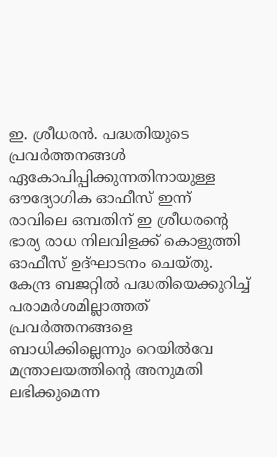ഇ. ശ്രീധരൻ. പദ്ധതിയുടെ പ്രവർത്തനങ്ങൾ ഏകോപിപ്പിക്കുന്നതിനായുള്ള ഔദ്യോഗിക ഓഫീസ് ഇന്ന് രാവിലെ ഒമ്പതിന് ഇ ശ്രീധരന്റെ ഭാര്യ രാധ നിലവിളക്ക് കൊളുത്തി ഓഫീസ് ഉദ്ഘാടനം ചെയ്തു.
കേന്ദ്ര ബജറ്റിൽ പദ്ധതിയെക്കുറിച്ച് പരാമർശമില്ലാത്തത് പ്രവർത്തനങ്ങളെ ബാധിക്കില്ലെന്നും റെയിൽവേ മന്ത്രാലയത്തിന്റെ അനുമതി ലഭിക്കുമെന്ന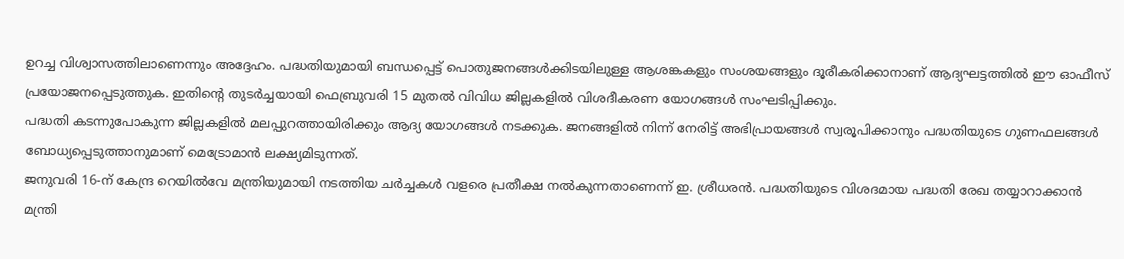ഉറച്ച വിശ്വാസത്തിലാണെന്നും അദ്ദേഹം. പദ്ധതിയുമായി ബന്ധപ്പെട്ട് പൊതുജനങ്ങൾക്കിടയിലുള്ള ആശങ്കകളും സംശയങ്ങളും ദൂരീകരിക്കാനാണ് ആദ്യഘട്ടത്തിൽ ഈ ഓഫീസ് പ്രയോജനപ്പെടുത്തുക. ഇതിന്റെ തുടർച്ചയായി ഫെബ്രുവരി 15 മുതൽ വിവിധ ജില്ലകളിൽ വിശദീകരണ യോഗങ്ങൾ സംഘടിപ്പിക്കും.
പദ്ധതി കടന്നുപോകുന്ന ജില്ലകളിൽ മലപ്പുറത്തായിരിക്കും ആദ്യ യോഗങ്ങൾ നടക്കുക. ജനങ്ങളിൽ നിന്ന് നേരിട്ട് അഭിപ്രായങ്ങൾ സ്വരൂപിക്കാനും പദ്ധതിയുടെ ഗുണഫലങ്ങൾ ബോധ്യപ്പെടുത്താനുമാണ് മെട്രോമാൻ ലക്ഷ്യമിടുന്നത്.
ജനുവരി 16-ന് കേന്ദ്ര റെയിൽവേ മന്ത്രിയുമായി നടത്തിയ ചർച്ചകൾ വളരെ പ്രതീക്ഷ നൽകുന്നതാണെന്ന് ഇ. ശ്രീധരൻ. പദ്ധതിയുടെ വിശദമായ പദ്ധതി രേഖ തയ്യാറാക്കാൻ മന്ത്രി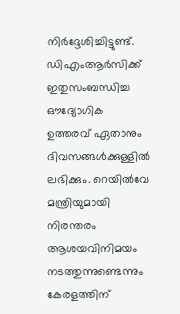നിർദ്ദേശിച്ചിട്ടുണ്ട്.
ഡിഎംആർസിക്ക് ഇതുസംബന്ധിച്ച ഔദ്യോഗിക ഉത്തരവ് ഏതാനും ദിവസങ്ങൾക്കുള്ളിൽ ലഭിക്കും. റെയിൽവേ മന്ത്രിയുമായി നിരന്തരം ആശയവിനിമയം നടത്തുന്നുണ്ടെന്നും കേരളത്തിന്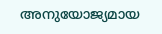അനുയോജ്യമായ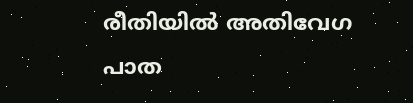രീതിയിൽ അതിവേഗ പാത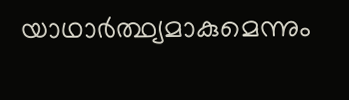യാഥാർത്ഥ്യമാകുമെന്നും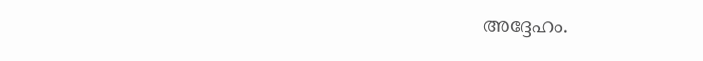അദ്ദേഹം.